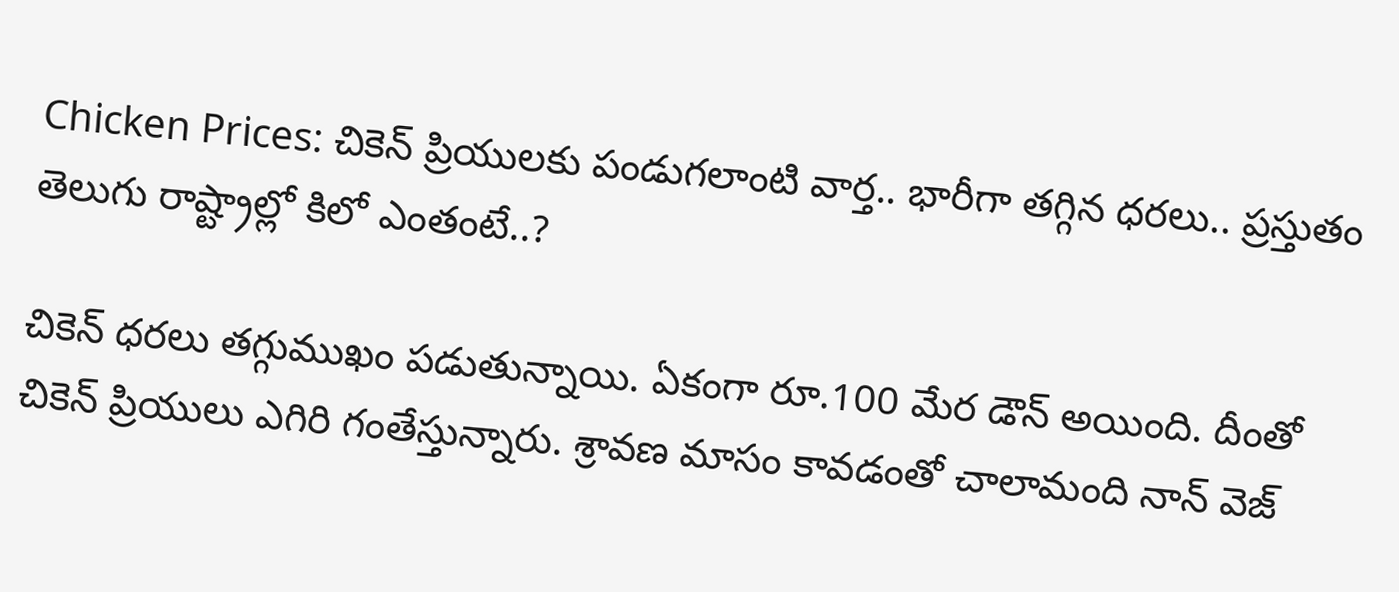Chicken Prices: చికెన్ ప్రియులకు పండుగలాంటి వార్త.. భారీగా తగ్గిన ధరలు.. ప్రస్తుతం తెలుగు రాష్ట్రాల్లో కిలో ఎంతంటే..?

చికెన్ ధరలు తగ్గుముఖం పడుతున్నాయి. ఏకంగా రూ.100 మేర డౌన్ అయింది. దీంతో చికెన్ ప్రియులు ఎగిరి గంతేస్తున్నారు. శ్రావణ మాసం కావడంతో చాలామంది నాన్ వెజ్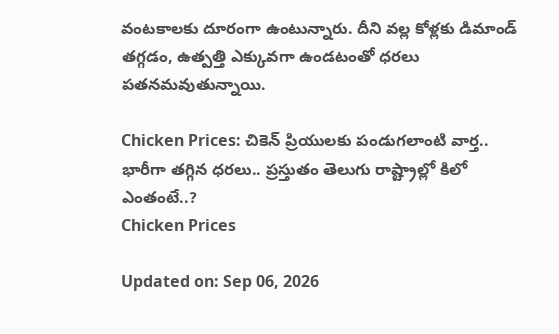వంటకాలకు దూరంగా ఉంటున్నారు. దీని వల్ల కోళ్లకు డిమాండ్ తగ్గడం, ఉత్పత్తి ఎక్కువగా ఉండటంతో ధరలు పతనమవుతున్నాయి.

Chicken Prices: చికెన్ ప్రియులకు పండుగలాంటి వార్త.. భారీగా తగ్గిన ధరలు.. ప్రస్తుతం తెలుగు రాష్ట్రాల్లో కిలో ఎంతంటే..?
Chicken Prices

Updated on: Sep 06, 2026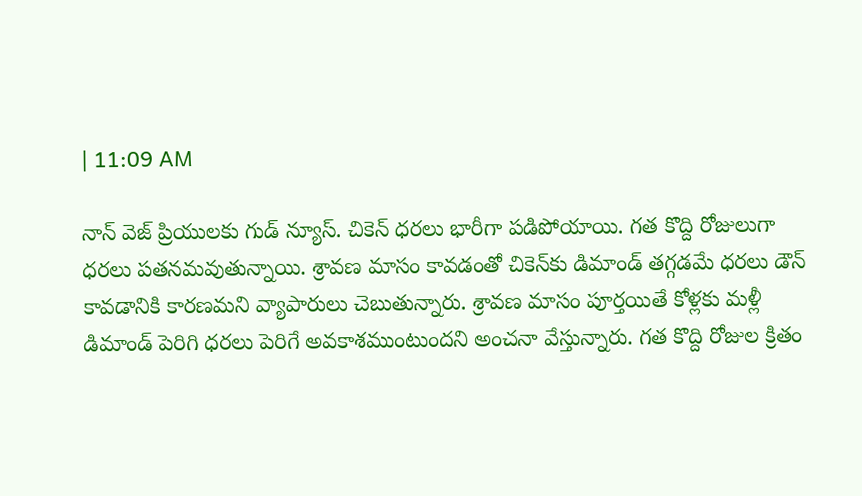| 11:09 AM

నాన్ వెజ్ ప్రియులకు గుడ్ న్యూస్. చికెన్ ధరలు భారీగా పడిపోయాయి. గత కొద్ది రోజులుగా ధరలు పతనమవుతున్నాయి. శ్రావణ మాసం కావడంతో చికెన్‌కు డిమాండ్ తగ్గడమే ధరలు డౌన్ కావడానికి కారణమని వ్యాపారులు చెబుతున్నారు. శ్రావణ మాసం పూర్తయితే కోళ్లకు మళ్లీ డిమాండ్ పెరిగి ధరలు పెరిగే అవకాశముంటుందని అంచనా వేస్తున్నారు. గత కొద్ది రోజుల క్రితం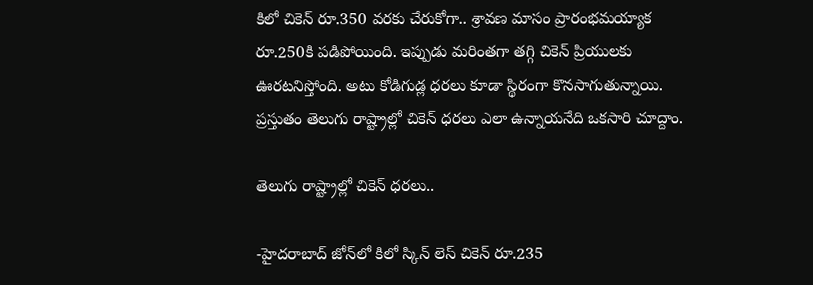కిలో చికెన్ రూ.350 వరకు చేరుకోగా.. శ్రావణ మాసం ప్రారంభమయ్యాక రూ.250కి పడిపోయింది. ఇప్పుడు మరింతగా తగ్గి చికెన్ ప్రియులకు ఊరటనిస్తోంది. అటు కోడిగుడ్ల ధరలు కూడా స్థిరంగా కొనసాగుతున్నాయి. ప్రస్తుతం తెలుగు రాష్ట్రాల్లో చికెన్ ధరలు ఎలా ఉన్నాయనేది ఒకసారి చూద్దాం.

తెలుగు రాష్ట్రాల్లో చికెన్ ధరలు..

-హైదరాబాద్ జోన్‌లో కిలో స్కిన్ ‌లెస్ చికెన్ రూ.235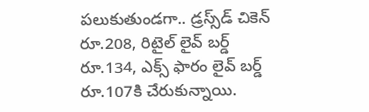పలుకుతుండగా.. డ్రస్స్‌డ్ చికెన్ రూ.208, రిటైల్ లైవ్ బర్డ్ రూ.134, ఎక్స్ ఫారం లైవ్ బర్డ్ రూ.107కి చేరుకున్నాయి.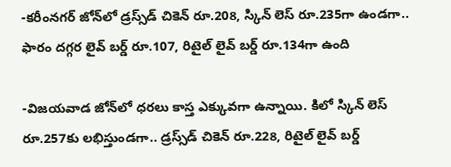-కరీంనగర్ జోన్‌లో డ్రస్స్‌డ్ చికెన్ రూ.208, స్కిన్ లెస్ రూ.235గా ఉండగా.. ఫారం దగ్గర లైవ్ బర్డ్ రూ.107, రిటైల్ లైవ్ బర్డ్ రూ.134గా ఉంది

-విజయవాడ జోన్‌లో ధరలు కాస్త ఎక్కువగా ఉన్నాయి. కిలో స్కిన్ లెస్ రూ.257కు లభిస్తుండగా.. డ్రస్స్‌డ్ చికెన్ రూ.228, రిటైల్ లైవ్ బర్డ్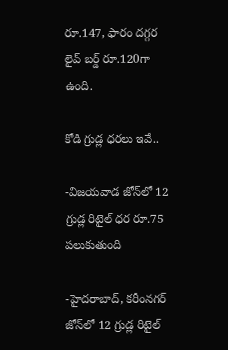రూ.147, ఫారం దగ్గర లైవ్ బర్డ్ రూ.120గా ఉంది.

కోడి గ్రుడ్ల ధరలు ఇవే..

-విజయవాడ జోన్‌లో 12 గ్రుడ్ల రిటైల్ ధర రూ.75 పలుకుతుంది

-హైదరాబాద్, కరీంనగర్ జోన్‌లో 12 గ్రుడ్ల రిటైల్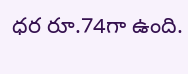ధర రూ.74గా ఉంది.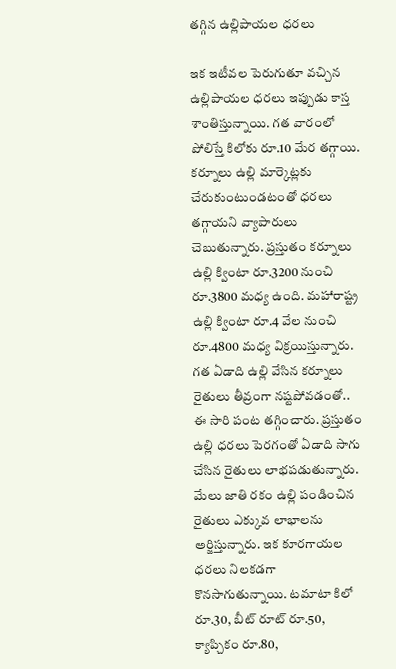తగ్గిన ఉల్లిపాయల ధరలు

ఇక ఇటీవల పెరుగుతూ వచ్చిన ఉల్లిపాయల ధరలు ఇప్పుడు కాస్త శాంతిస్తున్నాయి. గత వారంలో పోలిస్తే కిలోకు రూ.10 మేర తగ్గాయి. కర్నూలు ఉల్లి మార్కెట్లకు చేరుకుంటుండటంతో ధరలు తగ్గాయని వ్యాపారులు చెబుతున్నారు. ప్రస్తుతం కర్నూలు ఉల్లి క్వింటా రూ.3200 నుంచి రూ.3800 మధ్య ఉంది. మహారాష్ట్ర ఉల్లి క్వింటా రూ.4 వేల నుంచి రూ.4800 మధ్య విక్రయిస్తున్నారు. గత ఏడాది ఉల్లి వేసిన కర్నూలు రైతులు తీవ్రంగా నష్టపోవడంతో.. ఈ సారి పంట తగ్గించారు. ప్రస్తుతం ఉల్లి ధరలు పెరగంతో ఏడాది సాగు చేసిన రైతులు లాభపడుతున్నారు. మేలు జాతి రకం ఉల్లి పండించిన రైతులు ఎక్కువ లాభాలను అర్జిస్తున్నారు. ఇక కూరగాయల ధరలు నిలకడగా కొనసాగుతున్నాయి. టమాటా కిలో రూ.30, బీట్ రూట్ రూ.50, క్యాప్చికం రూ.80,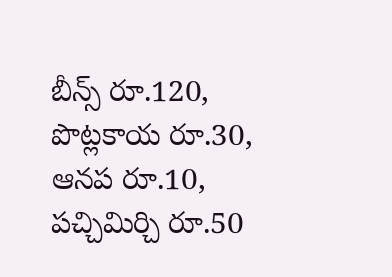బీన్స్ రూ.120, పొట్లకాయ రూ.30, ఆనప రూ.10, పచ్చిమిర్చి రూ.50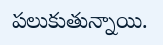పలుకుతున్నాయి.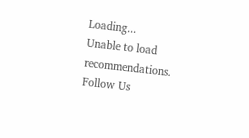Loading...
Unable to load recommendations.
Follow Us